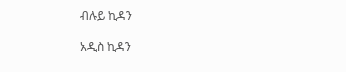ብሉይ ኪዳን

አዲስ ኪዳን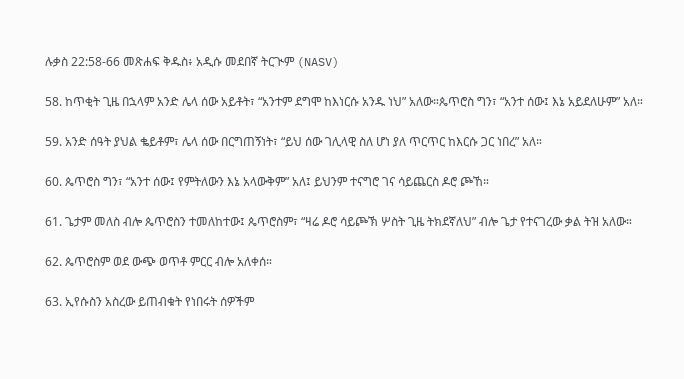ሉቃስ 22:58-66 መጽሐፍ ቅዱስ፥ አዲሱ መደበኛ ትርጒም (NASV)

58. ከጥቂት ጊዜ በኋላም አንድ ሌላ ሰው አይቶት፣ “አንተም ደግሞ ከእነርሱ አንዱ ነህ” አለው።ጴጥሮስ ግን፣ “አንተ ሰው፤ እኔ አይደለሁም” አለ።

59. አንድ ሰዓት ያህል ቈይቶም፣ ሌላ ሰው በርግጠኝነት፣ “ይህ ሰው ገሊላዊ ስለ ሆነ ያለ ጥርጥር ከእርሱ ጋር ነበረ” አለ።

60. ጴጥሮስ ግን፣ “አንተ ሰው፤ የምትለውን እኔ አላውቅም” አለ፤ ይህንም ተናግሮ ገና ሳይጨርስ ዶሮ ጮኸ።

61. ጌታም መለስ ብሎ ጴጥሮስን ተመለከተው፤ ጴጥሮስም፣ “ዛሬ ዶሮ ሳይጮኽ ሦስት ጊዜ ትክደኛለህ” ብሎ ጌታ የተናገረው ቃል ትዝ አለው።

62. ጴጥሮስም ወደ ውጭ ወጥቶ ምርር ብሎ አለቀሰ።

63. ኢየሱስን አስረው ይጠብቁት የነበሩት ሰዎችም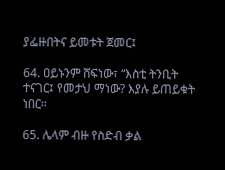ያፌዙበትና ይመቱት ጀመር፤

64. ዐይኑንም ሸፍነው፣ “እስቲ ትንቢት ተናገር፤ የመታህ ማነው? እያሉ ይጠይቁት ነበር።

65. ሌላም ብዙ የስድብ ቃል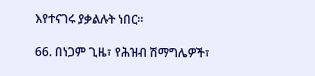እየተናገሩ ያቃልሉት ነበር።

66. በነጋም ጊዜ፣ የሕዝብ ሽማግሌዎች፣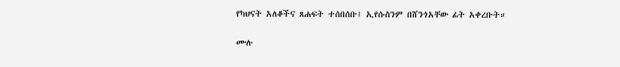የካህናት አለቆችና ጸሐፍት ተሰበሰቡ፤ ኢየሱስንም በሸንጎአቸው ፊት አቀረቡት።

ሙሉ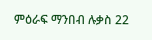ምዕራፍ ማንበብ ሉቃስ 22